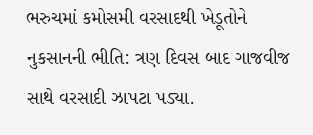ભરુચમાં કમોસમી વરસાદથી ખેડૂતોને નુકસાનની ભીતિ: ત્રણ દિવસ બાદ ગાજવીજ સાથે વરસાદી ઝાપટા પડ્યા.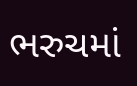ભરુચમાં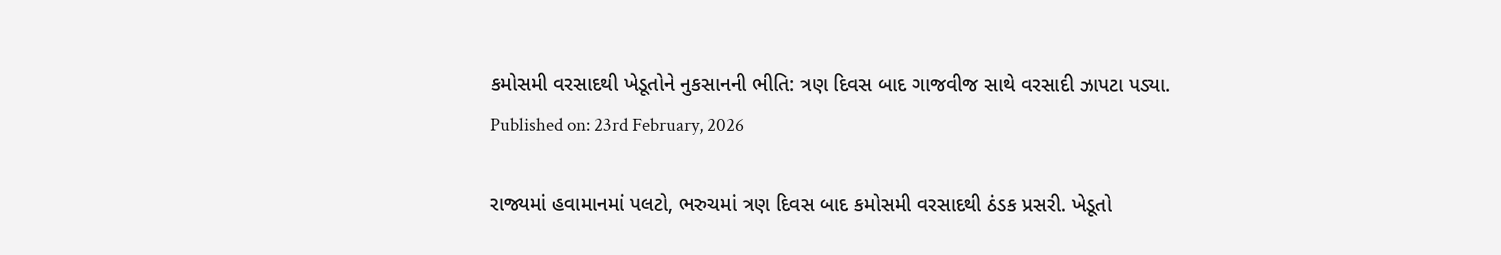કમોસમી વરસાદથી ખેડૂતોને નુકસાનની ભીતિ: ત્રણ દિવસ બાદ ગાજવીજ સાથે વરસાદી ઝાપટા પડ્યા.
Published on: 23rd February, 2026

રાજ્યમાં હવામાનમાં પલટો, ભરુચમાં ત્રણ દિવસ બાદ કમોસમી વરસાદથી ઠંડક પ્રસરી. ખેડૂતો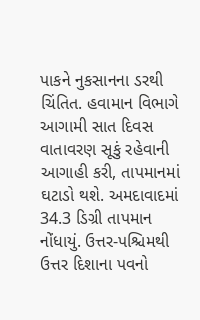પાકને નુકસાનના ડરથી ચિંતિત. હવામાન વિભાગે આગામી સાત દિવસ વાતાવરણ સૂકું રહેવાની આગાહી કરી, તાપમાનમાં ઘટાડો થશે. અમદાવાદમાં 34.3 ડિગ્રી તાપમાન નોંધાયું. ઉત્તર-પશ્ચિમથી ઉત્તર દિશાના પવનો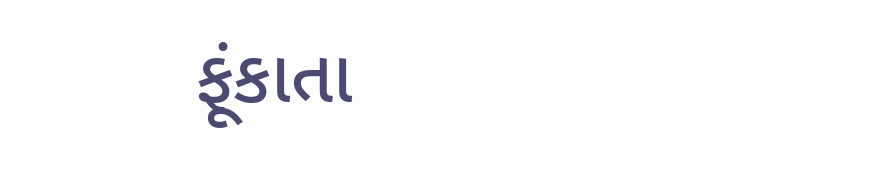ફૂંકાતા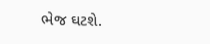ભેજ ઘટશે.